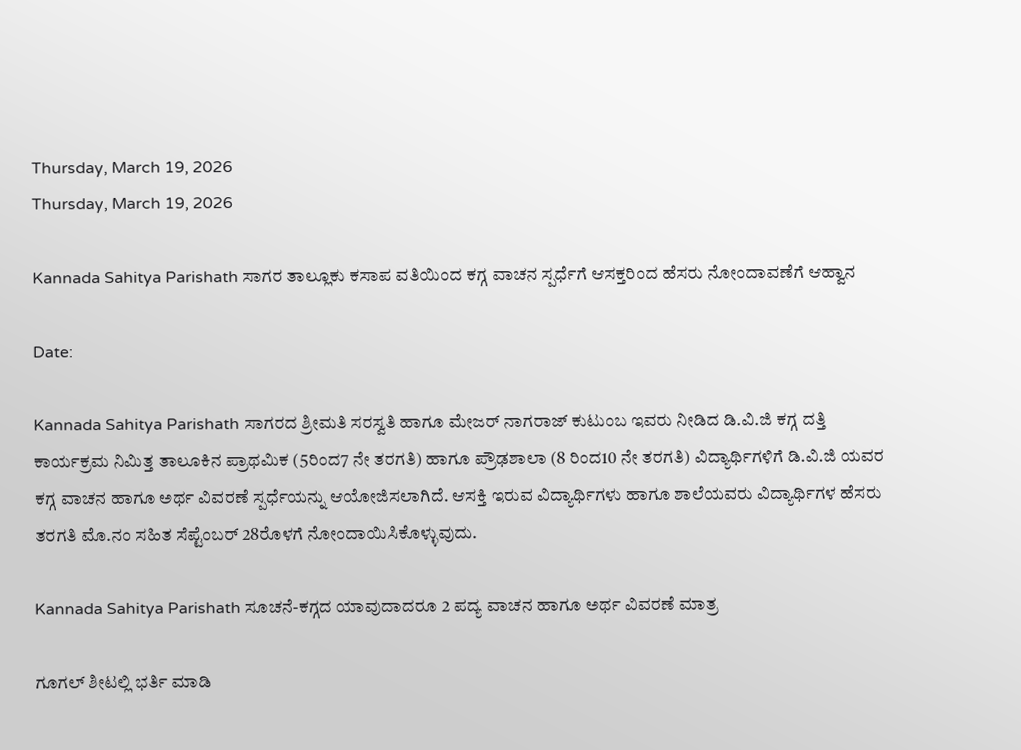Thursday, March 19, 2026
Thursday, March 19, 2026

Kannada Sahitya Parishath ಸಾಗರ ತಾಲ್ಲೂಕು‌ ಕಸಾಪ ವತಿಯಿಂದ ಕಗ್ಗ ವಾಚನ ಸ್ಪರ್ಧೆಗೆ ಆಸಕ್ತರಿಂದ ಹೆಸರು ನೋಂದಾವಣೆಗೆ ಆಹ್ವಾನ

Date:

Kannada Sahitya Parishath ಸಾಗರದ ಶ್ರೀಮತಿ ಸರಸ್ವತಿ ಹಾಗೂ ಮೇಜರ್ ನಾಗರಾಜ್ ಕುಟುಂಬ ಇವರು ನೀಡಿದ ಡಿ.ವಿ.ಜಿ ಕಗ್ಗ ದತ್ತಿ ಕಾರ್ಯಕ್ರಮ ನಿಮಿತ್ತ ತಾಲೂಕಿನ ಪ್ರಾಥಮಿಕ (5ರಿಂದ7 ನೇ ತರಗತಿ) ಹಾಗೂ ಪ್ರೌಢಶಾಲಾ (8 ರಿಂದ10 ನೇ ತರಗತಿ) ವಿದ್ಯಾರ್ಥಿಗಳಿಗೆ ಡಿ.ವಿ.ಜಿ ಯವರ ಕಗ್ಗ ವಾಚನ ಹಾಗೂ ಅರ್ಥ ವಿವರಣೆ ಸ್ಪರ್ಧೆಯನ್ನು ಆಯೋಜಿಸಲಾಗಿದೆ. ಆಸಕ್ತಿ ಇರುವ ವಿದ್ಯಾರ್ಥಿಗಳು ಹಾಗೂ ಶಾಲೆಯವರು ವಿದ್ಯಾರ್ಥಿಗಳ ಹೆಸರು ತರಗತಿ ಮೊ.ನಂ ಸಹಿತ ಸೆಪ್ಟೆಂಬರ್ 28ರೊಳಗೆ ನೋಂದಾಯಿಸಿಕೊಳ್ಳುವುದು.

Kannada Sahitya Parishath ಸೂಚನೆ-ಕಗ್ಗದ ಯಾವುದಾದರೂ 2 ಪದ್ಯ ವಾಚನ ಹಾಗೂ ಅರ್ಥ ವಿವರಣೆ ಮಾತ್ರ

ಗೂಗಲ್ ಶೀಟಲ್ಲಿ ಭರ್ತಿ ಮಾಡಿ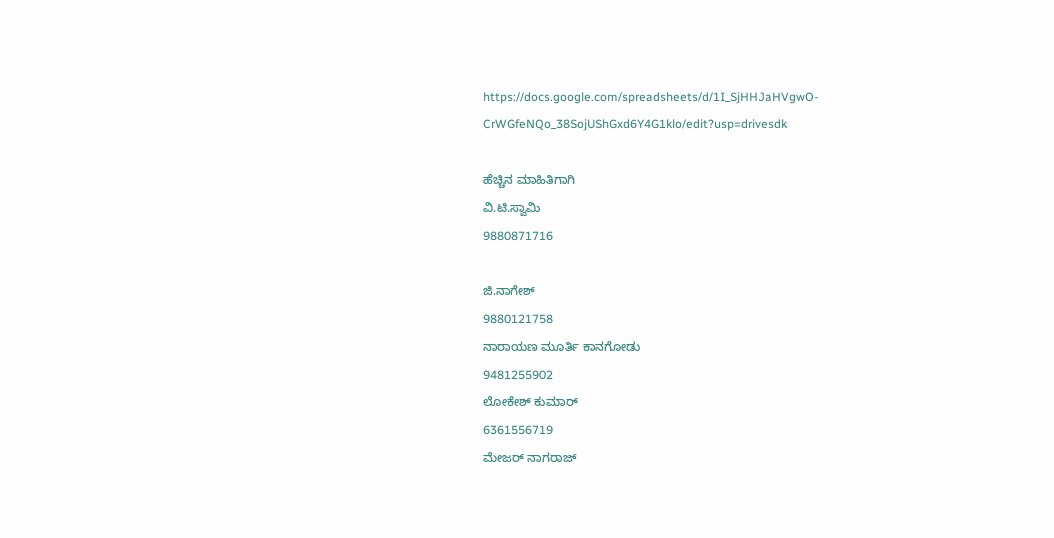https://docs.google.com/spreadsheets/d/1I_SjHHJaHVgwO-CrWGfeNQo_38SojUShGxd6Y4G1klo/edit?usp=drivesdk

ಹೆಚ್ಚಿನ ಮಾಹಿತಿಗಾಗಿ
ವಿ.ಟಿ.ಸ್ವಾಮಿ
9880871716

ಜಿ.ನಾಗೇಶ್
9880121758
ನಾರಾಯಣ ಮೂರ್ತಿ ಕಾನಗೋಡು
9481255902
ಲೋಕೇಶ್ ಕುಮಾರ್
6361556719
ಮೇಜರ್ ನಾಗರಾಜ್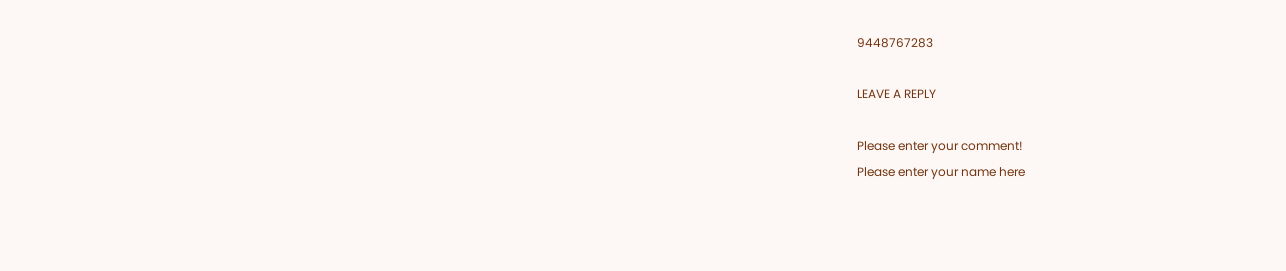9448767283

LEAVE A REPLY

Please enter your comment!
Please enter your name here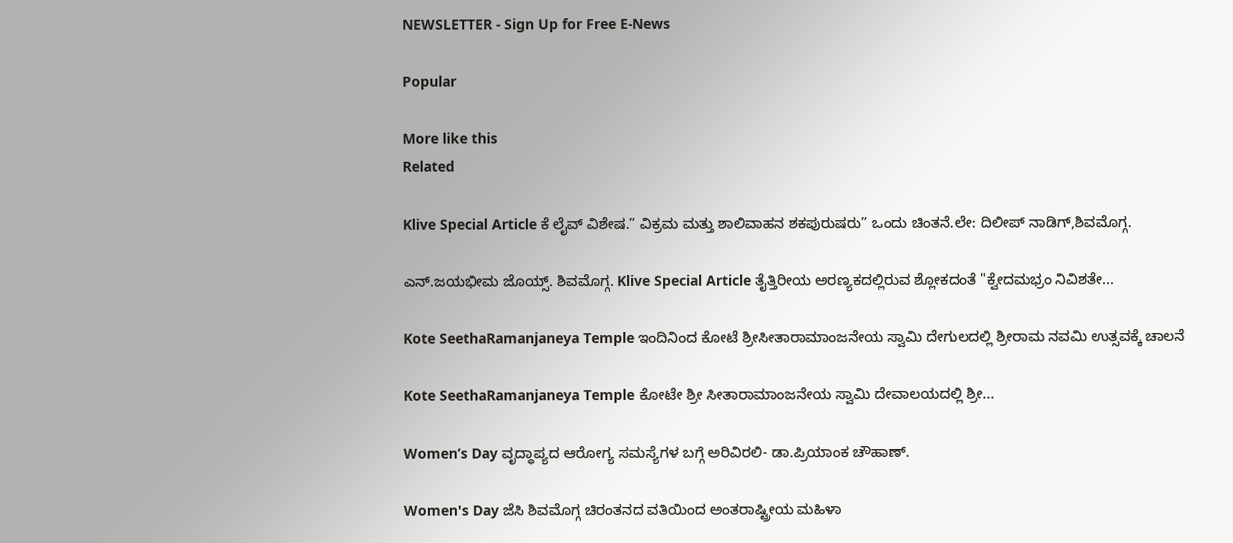NEWSLETTER - Sign Up for Free E-News

Popular

More like this
Related

Klive Special Article ಕೆ ಲೈವ್ ವಿಶೇಷ.” ವಿಕ್ರಮ ಮತ್ತು ಶಾಲಿವಾಹನ ಶಕಪುರುಷರು” ಒಂದು ಚಿಂತನೆ.ಲೇ: ದಿಲೀಪ್ ನಾಡಿಗ್,ಶಿವಮೊಗ್ಗ.

ಎನ್.ಜಯಭೀಮ ಜೊಯ್ಸ್. ಶಿವಮೊಗ್ಗ. Klive Special Article ತೈತ್ತಿರೀಯ ಅರಣ್ಯಕದಲ್ಲಿರುವ ಶ್ಲೋಕದಂತೆ "ಕ್ವೇದಮಭ್ರಂ ನಿವಿಶತೇ...

Kote SeethaRamanjaneya Temple ಇಂದಿನಿಂದ ಕೋಟೆ ಶ್ರೀಸೀತಾರಾಮಾಂಜನೇಯ ಸ್ವಾಮಿ ದೇಗುಲದಲ್ಲಿ ಶ್ರೀರಾಮ ನವಮಿ ಉತ್ಸವಕ್ಕೆ ಚಾಲನೆ

Kote SeethaRamanjaneya Temple ಕೋಟೇ ಶ್ರೀ ಸೀತಾರಾಮಾಂಜನೇಯ ಸ್ವಾಮಿ ದೇವಾಲಯದಲ್ಲಿ ಶ್ರೀ...

Women’s Day ವೃದ್ಧಾಪ್ಯದ ಆರೋಗ್ಯ ಸಮಸ್ಯೆಗಳ ಬಗ್ಗೆ ಅರಿವಿರಲಿ- ಡಾ.ಪ್ರಿಯಾಂಕ ಚೌಹಾಣ್.

Women's Day ಜೆಸಿ ಶಿವಮೊಗ್ಗ ಚಿರಂತನದ ವತಿಯಿಂದ ಅಂತರಾಷ್ಟ್ರೀಯ ಮಹಿಳಾ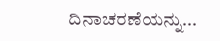ದಿನಾಚರಣೆಯನ್ನು...